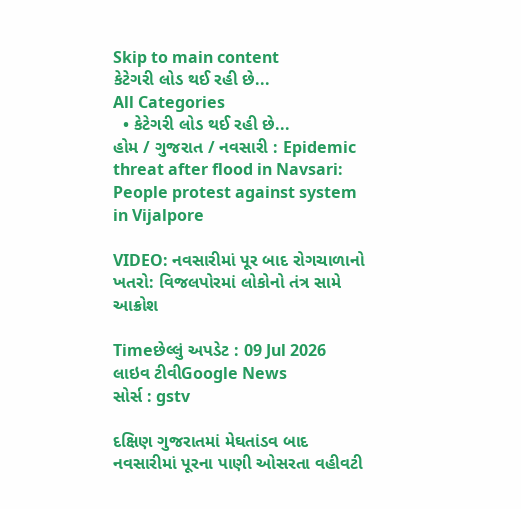Skip to main content
કેટેગરી લોડ થઈ રહી છે...
All Categories
  • કેટેગરી લોડ થઈ રહી છે...
હોમ / ગુજરાત / નવસારી : Epidemic threat after flood in Navsari: People protest against system in Vijalpore

VIDEO: નવસારીમાં પૂર બાદ રોગચાળાનો ખતરો: વિજલપોરમાં લોકોનો તંત્ર સામે આક્રોશ

Timeછેલ્લું અપડેટ : 09 Jul 2026
લાઇવ ટીવીGoogle News
સોર્સ : gstv

દક્ષિણ ગુજરાતમાં મેઘતાંડવ બાદ નવસારીમાં પૂરના પાણી ઓસરતા વહીવટી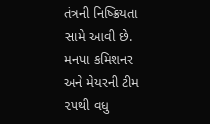તંત્રની નિષ્ક્રિયતા સામે આવી છે. મનપા કમિશનર અને મેયરની ટીમ ૨૫થી વધુ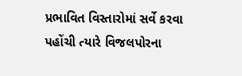પ્રભાવિત વિસ્તારોમાં સર્વે કરવા પહોંચી ત્યારે વિજલપોરના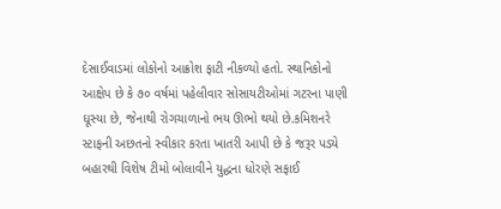દેસાઈવાડમાં લોકોનો આક્રોશ ફાટી નીકળ્યો હતો. સ્થાનિકોનો આક્ષેપ છે કે ૭૦ વર્ષમાં પહેલીવાર સોસાયટીઓમાં ગટરના પાણી ઘૂસ્યા છે, જેનાથી રોગચાળાનો ભય ઊભો થયો છે.કમિશનરે સ્ટાફની અછતનો સ્વીકાર કરતા ખાતરી આપી છે કે જરૂર પડ્યે બહારથી વિશેષ ટીમો બોલાવીને યુદ્ધના ધોરણે સફાઈ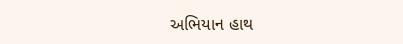અભિયાન હાથ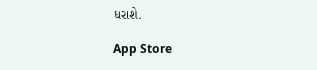ધરાશે.

App Store